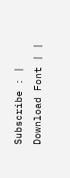Subscribe : | Download Font | |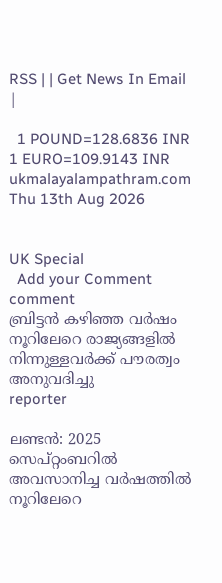RSS | | Get News In Email |

  1 POUND=128.6836 INR  1 EURO=109.9143 INR
ukmalayalampathram.com
Thu 13th Aug 2026


UK Special
  Add your Comment comment
ബ്രിട്ടന്‍ കഴിഞ്ഞ വര്‍ഷം നൂറിലേറെ രാജ്യങ്ങളില്‍ നിന്നുള്ളവര്‍ക്ക് പൗരത്വം അനുവദിച്ചു
reporter

ലണ്ടന്‍: 2025 സെപ്റ്റംബറില്‍ അവസാനിച്ച വര്‍ഷത്തില്‍ നൂറിലേറെ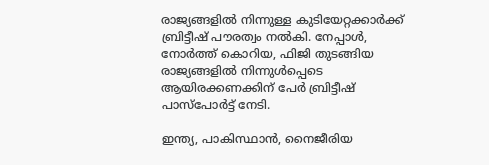രാജ്യങ്ങളില്‍ നിന്നുള്ള കുടിയേറ്റക്കാര്‍ക്ക് ബ്രിട്ടീഷ് പൗരത്വം നല്‍കി. നേപ്പാള്‍, നോര്‍ത്ത് കൊറിയ, ഫിജി തുടങ്ങിയ രാജ്യങ്ങളില്‍ നിന്നുള്‍പ്പെടെ ആയിരക്കണക്കിന് പേര്‍ ബ്രിട്ടീഷ് പാസ്പോര്‍ട്ട് നേടി.

ഇന്ത്യ, പാകിസ്ഥാന്‍, നൈജീരിയ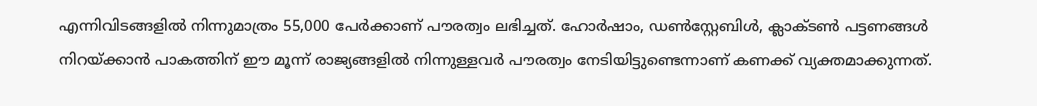എന്നിവിടങ്ങളില്‍ നിന്നുമാത്രം 55,000 പേര്‍ക്കാണ് പൗരത്വം ലഭിച്ചത്. ഹോര്‍ഷാം, ഡണ്‍സ്റ്റേബിള്‍, ക്ലാക്ടണ്‍ പട്ടണങ്ങള്‍ നിറയ്ക്കാന്‍ പാകത്തിന് ഈ മൂന്ന് രാജ്യങ്ങളില്‍ നിന്നുള്ളവര്‍ പൗരത്വം നേടിയിട്ടുണ്ടെന്നാണ് കണക്ക് വ്യക്തമാക്കുന്നത്.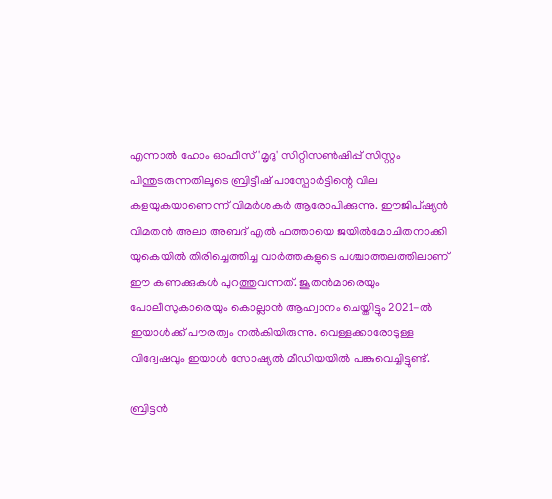എന്നാല്‍ ഹോം ഓഫീസ് 'മൃദു' സിറ്റിസണ്‍ഷിപ്പ് സിസ്റ്റം പിന്തുടരുന്നതിലൂടെ ബ്രിട്ടീഷ് പാസ്പോര്‍ട്ടിന്റെ വില കളയുകയാണെന്ന് വിമര്‍ശകര്‍ ആരോപിക്കുന്നു. ഈജിപ്ഷ്യന്‍ വിമതന്‍ അലാ അബദ് എല്‍ ഫത്തായെ ജയില്‍മോചിതനാക്കി യുകെയില്‍ തിരിച്ചെത്തിച്ച വാര്‍ത്തകളുടെ പശ്ചാത്തലത്തിലാണ് ഈ കണക്കുകള്‍ പുറത്തുവന്നത്. ജൂതന്‍മാരെയും പോലീസുകാരെയും കൊല്ലാന്‍ ആഹ്വാനം ചെയ്തിട്ടും 2021-ല്‍ ഇയാള്‍ക്ക് പൗരത്വം നല്‍കിയിരുന്നു. വെള്ളക്കാരോടുള്ള വിദ്വേഷവും ഇയാള്‍ സോഷ്യല്‍ മീഡിയയില്‍ പങ്കുവെച്ചിട്ടുണ്ട്.

ബ്രിട്ടന്‍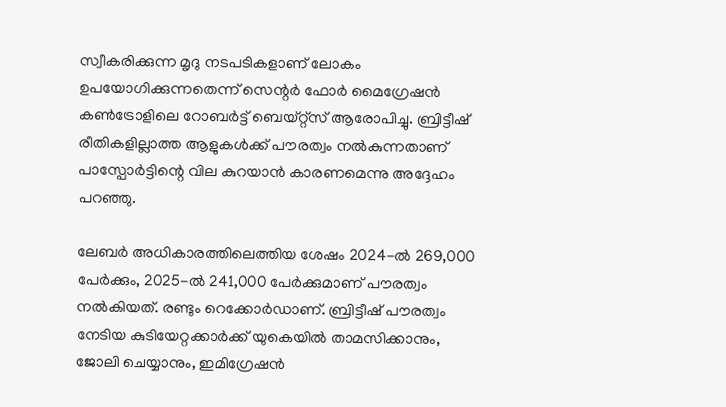സ്വീകരിക്കുന്ന മൃദു നടപടികളാണ് ലോകം ഉപയോഗിക്കുന്നതെന്ന് സെന്റര്‍ ഫോര്‍ മൈഗ്രേഷന്‍ കണ്‍ട്രോളിലെ റോബര്‍ട്ട് ബെയ്റ്റ്സ് ആരോപിച്ചു. ബ്രിട്ടീഷ് രീതികളില്ലാത്ത ആളുകള്‍ക്ക് പൗരത്വം നല്‍കുന്നതാണ് പാസ്പോര്‍ട്ടിന്റെ വില കുറയാന്‍ കാരണമെന്നു അദ്ദേഹം പറഞ്ഞു.

ലേബര്‍ അധികാരത്തിലെത്തിയ ശേഷം 2024-ല്‍ 269,000 പേര്‍ക്കും, 2025-ല്‍ 241,000 പേര്‍ക്കുമാണ് പൗരത്വം നല്‍കിയത്. രണ്ടും റെക്കോര്‍ഡാണ്. ബ്രിട്ടീഷ് പൗരത്വം നേടിയ കുടിയേറ്റക്കാര്‍ക്ക് യുകെയില്‍ താമസിക്കാനും, ജോലി ചെയ്യാനും, ഇമിഗ്രേഷന്‍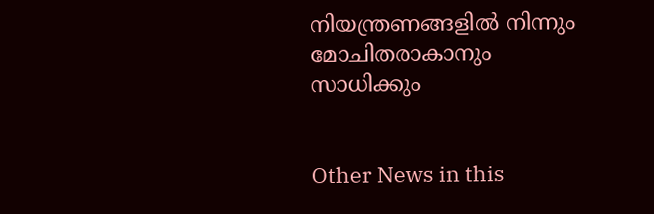നിയന്ത്രണങ്ങളില്‍ നിന്നും മോചിതരാകാനും സാധിക്കും


Other News in this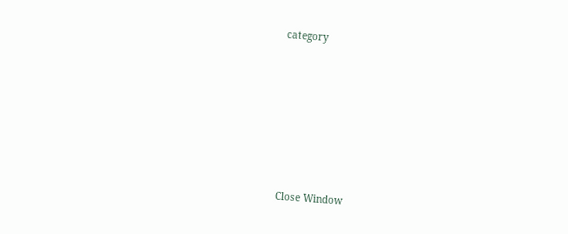category








Close Window